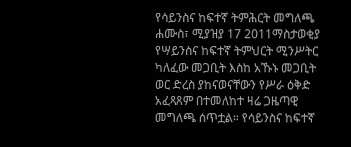የሳይንስና ከፍተኛ ትምሕርት መግለጫ
ሐሙስ፣ ሚያዝያ 17 2011ማስታወቂያ
የሣይንስና ከፍተኛ ትምህርት ሚንሥትር ካለፈው መጋቢት እስከ አኹኑ መጋቢት ወር ድረስ ያከናወናቸውን የሥራ ዕቅድ አፈጻጸም በተመለከተ ዛሬ ጋዜጣዊ መግለጫ ሰጥቷል። የሳይንስና ከፍተኛ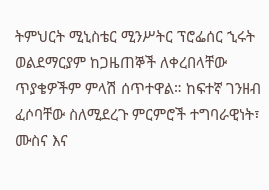ትምህርት ሚኒስቴር ሚንሥትር ፕሮፌሰር ኂሩት ወልደማርያም ከጋዜጠኞች ለቀረበላቸው ጥያቄዎችም ምላሽ ሰጥተዋል። ከፍተኛ ገንዘብ ፈሶባቸው ስለሚደረጉ ምርምሮች ተግባራዊነት፣ ሙስና እና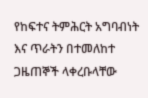የከፍተና ትምሕርት አግባብነት እና ጥራትን በተመለከተ ጋዜጠኞች ላቀረቡላቸው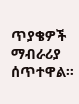ጥያቄዎች ማብራሪያ ሰጥተዋል።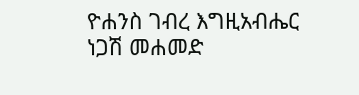ዮሐንስ ገብረ እግዚአብሔር
ነጋሽ መሐመድ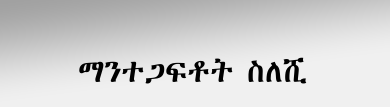ማንተጋፍቶት ስለሺ